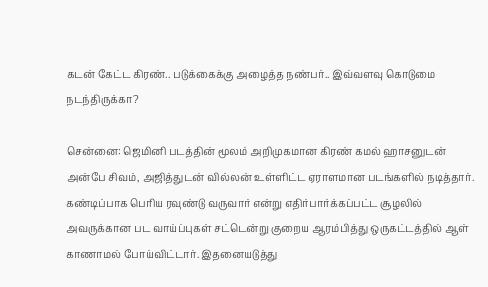கடன் கேட்ட கிரண்.. படுக்கைக்கு அழைத்த நண்பர்.. இவ்வளவு கொடுமை நடந்திருக்கா?

சென்னை: ஜெமினி படத்தின் மூலம் அறிமுகமான கிரண் கமல் ஹாசனுடன் அன்பே சிவம், அஜித்துடன் வில்லன் உள்ளிட்ட ஏராளமான படங்களில் நடித்தார். கண்டிப்பாக பெரிய ரவுண்டு வருவார் என்று எதிர்பார்க்கப்பட்ட சூழலில் அவருக்கான பட வாய்ப்புகள் சட்டென்று குறைய ஆரம்பித்து ஒருகட்டத்தில் ஆள் காணாமல் போய்விட்டார். இதனையடுத்து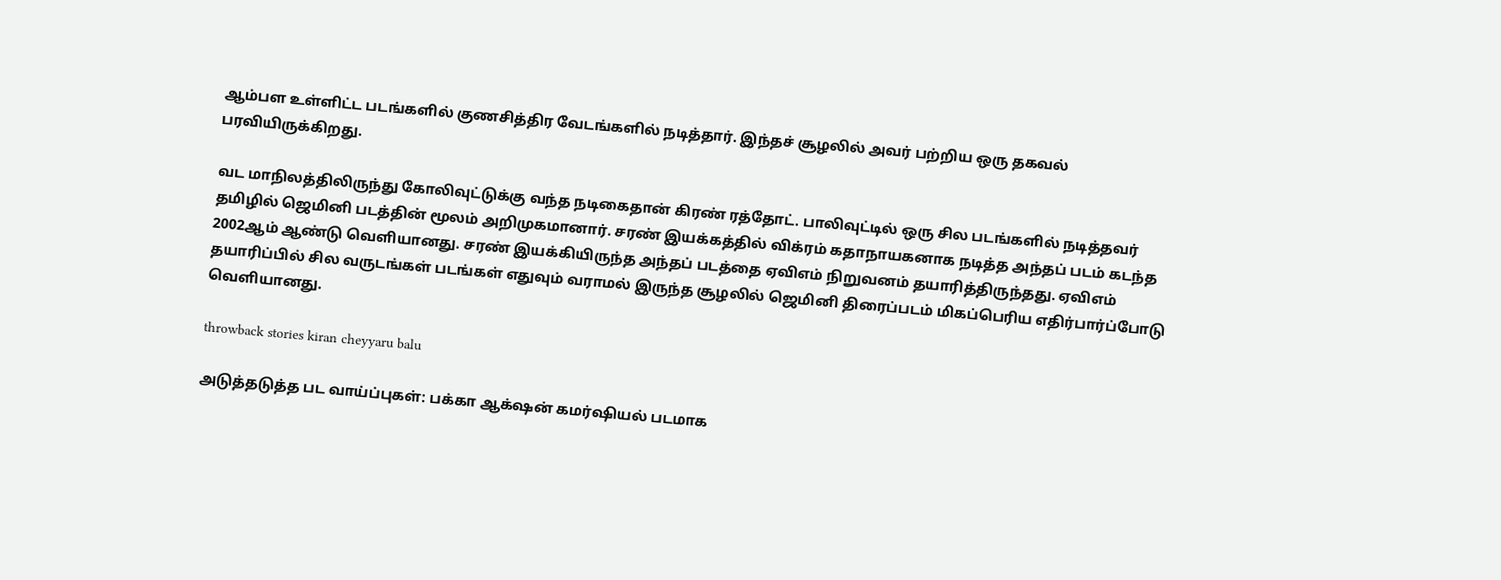ஆம்பள உள்ளிட்ட படங்களில் குணசித்திர வேடங்களில் நடித்தார். இந்தச் சூழலில் அவர் பற்றிய ஒரு தகவல் பரவியிருக்கிறது.

வட மாநிலத்திலிருந்து கோலிவுட்டுக்கு வந்த நடிகைதான் கிரண் ரத்தோட். பாலிவுட்டில் ஒரு சில படங்களில் நடித்தவர் தமிழில் ஜெமினி படத்தின் மூலம் அறிமுகமானார். சரண் இயக்கத்தில் விக்ரம் கதாநாயகனாக நடித்த அந்தப் படம் கடந்த 2002ஆம் ஆண்டு வெளியானது. சரண் இயக்கியிருந்த அந்தப் படத்தை ஏவிஎம் நிறுவனம் தயாரித்திருந்தது. ஏவிஎம் தயாரிப்பில் சில வருடங்கள் படங்கள் எதுவும் வராமல் இருந்த சூழலில் ஜெமினி திரைப்படம் மிகப்பெரிய எதிர்பார்ப்போடு வெளியானது.

throwback stories kiran cheyyaru balu

அடுத்தடுத்த பட வாய்ப்புகள்: பக்கா ஆக்‌ஷன் கமர்ஷியல் படமாக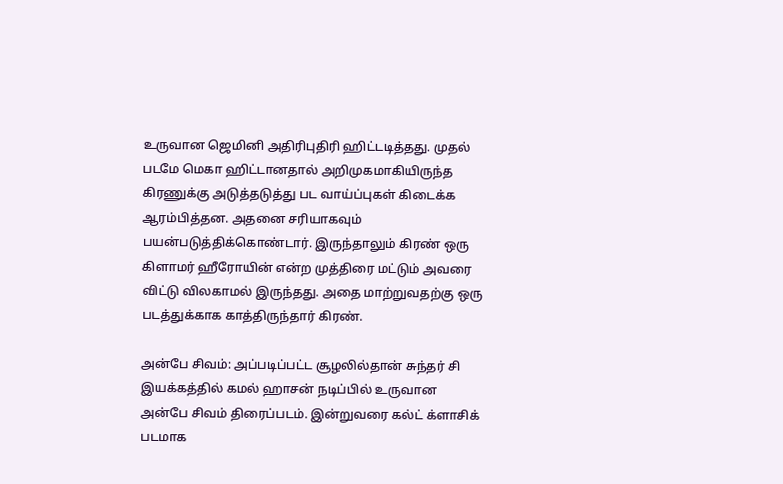உருவான ஜெமினி அதிரிபுதிரி ஹிட்டடித்தது. முதல் படமே மெகா ஹிட்டானதால் அறிமுகமாகியிருந்த கிரணுக்கு அடுத்தடுத்து பட வாய்ப்புகள் கிடைக்க ஆரம்பித்தன. அதனை சரியாகவும் பயன்படுத்திக்கொண்டார். இருந்தாலும் கிரண் ஒரு கிளாமர் ஹீரோயின் என்ற முத்திரை மட்டும் அவரை விட்டு விலகாமல் இருந்தது. அதை மாற்றுவதற்கு ஒரு படத்துக்காக காத்திருந்தார் கிரண்.

அன்பே சிவம்: அப்படிப்பட்ட சூழலில்தான் சுந்தர் சி இயக்கத்தில் கமல் ஹாசன் நடிப்பில் உருவான அன்பே சிவம் திரைப்படம். இன்றுவரை கல்ட் க்ளாசிக் படமாக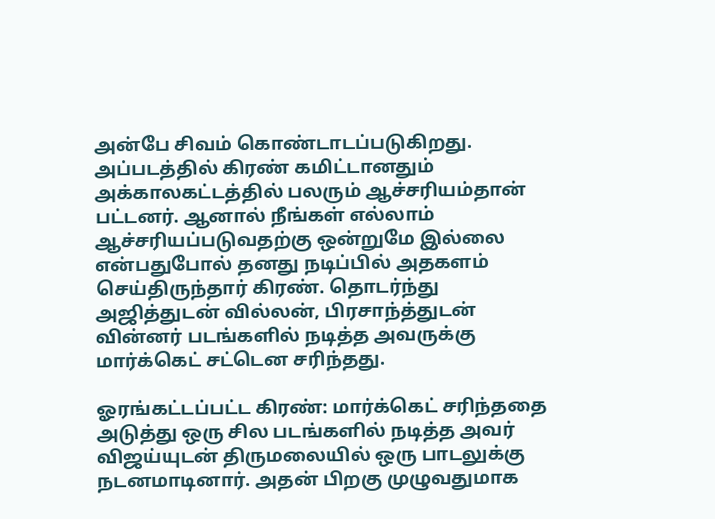அன்பே சிவம் கொண்டாடப்படுகிறது. அப்படத்தில் கிரண் கமிட்டானதும் அக்காலகட்டத்தில் பலரும் ஆச்சரியம்தான் பட்டனர். ஆனால் நீங்கள் எல்லாம் ஆச்சரியப்படுவதற்கு ஒன்றுமே இல்லை என்பதுபோல் தனது நடிப்பில் அதகளம் செய்திருந்தார் கிரண். தொடர்ந்து அஜித்துடன் வில்லன், பிரசாந்த்துடன் வின்னர் படங்களில் நடித்த அவருக்கு மார்க்கெட் சட்டென சரிந்தது.

ஓரங்கட்டப்பட்ட கிரண்: மார்க்கெட் சரிந்ததை அடுத்து ஒரு சில படங்களில் நடித்த அவர் விஜய்யுடன் திருமலையில் ஒரு பாடலுக்கு நடனமாடினார். அதன் பிறகு முழுவதுமாக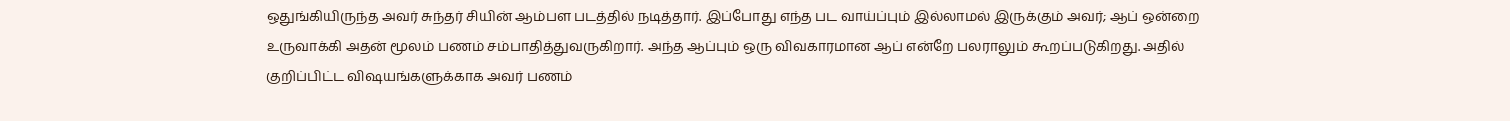ஒதுங்கியிருந்த அவர் சுந்தர் சியின் ஆம்பள படத்தில் நடித்தார். இப்போது எந்த பட வாய்ப்பும் இல்லாமல் இருக்கும் அவர்; ஆப் ஒன்றை உருவாக்கி அதன் மூலம் பணம் சம்பாதித்துவருகிறார். அந்த ஆப்பும் ஒரு விவகாரமான ஆப் என்றே பலராலும் கூறப்படுகிறது. அதில் குறிப்பிட்ட விஷயங்களுக்காக அவர் பணம்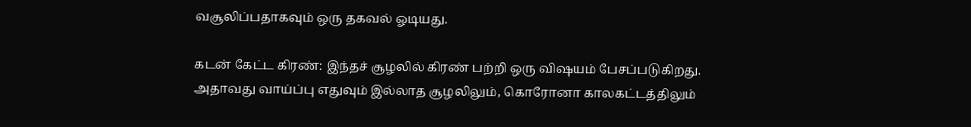வசூலிப்பதாகவும் ஒரு தகவல் ஓடியது.

கடன் கேட்ட கிரண்: இந்தச் சூழலில் கிரண் பற்றி ஒரு விஷயம் பேசப்படுகிறது. அதாவது வாய்ப்பு எதுவும் இல்லாத சூழலிலும், கொரோனா காலகட்டத்திலும்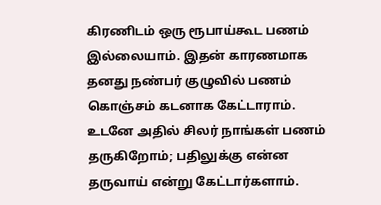கிரணிடம் ஒரு ரூபாய்கூட பணம் இல்லையாம். இதன் காரணமாக தனது நண்பர் குழுவில் பணம் கொஞ்சம் கடனாக கேட்டாராம். உடனே அதில் சிலர் நாங்கள் பணம் தருகிறோம்; பதிலுக்கு என்ன தருவாய் என்று கேட்டார்களாம்.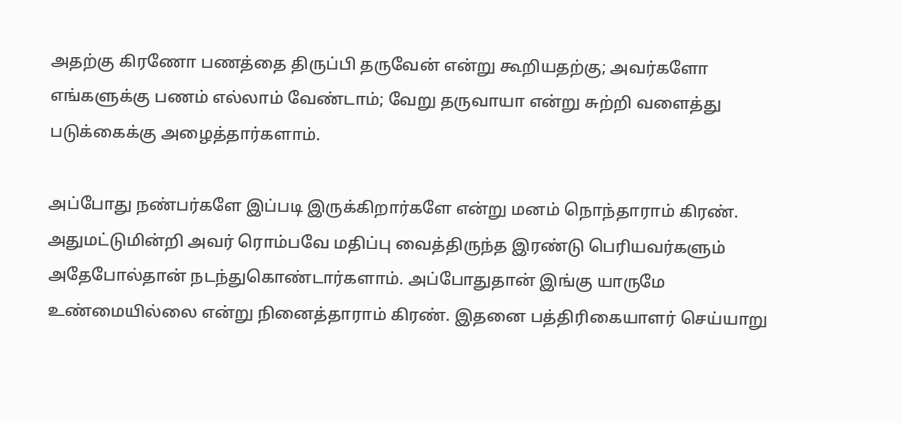அதற்கு கிரணோ பணத்தை திருப்பி தருவேன் என்று கூறியதற்கு; அவர்களோ எங்களுக்கு பணம் எல்லாம் வேண்டாம்; வேறு தருவாயா என்று சுற்றி வளைத்து படுக்கைக்கு அழைத்தார்களாம்.

அப்போது நண்பர்களே இப்படி இருக்கிறார்களே என்று மனம் நொந்தாராம் கிரண். அதுமட்டுமின்றி அவர் ரொம்பவே மதிப்பு வைத்திருந்த இரண்டு பெரியவர்களும் அதேபோல்தான் நடந்துகொண்டார்களாம். அப்போதுதான் இங்கு யாருமே உண்மையில்லை என்று நினைத்தாராம் கிரண். இதனை பத்திரிகையாளர் செய்யாறு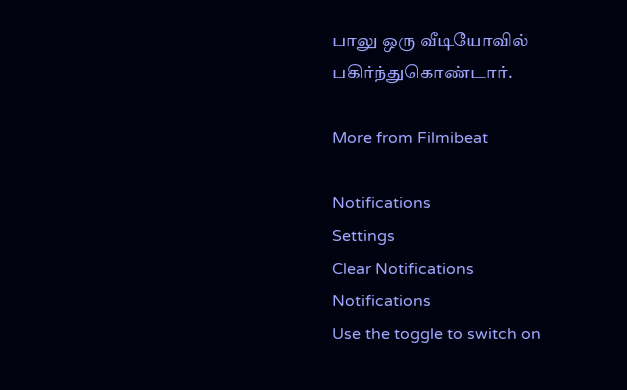பாலு ஒரு வீடியோவில் பகிர்ந்துகொண்டார்.

More from Filmibeat

Notifications
Settings
Clear Notifications
Notifications
Use the toggle to switch on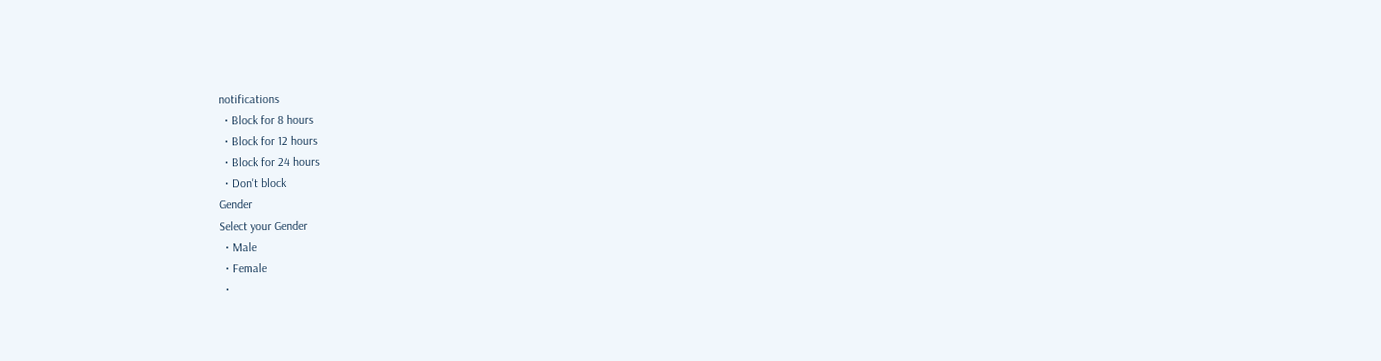notifications
  • Block for 8 hours
  • Block for 12 hours
  • Block for 24 hours
  • Don't block
Gender
Select your Gender
  • Male
  • Female
  •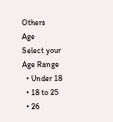Others
Age
Select your Age Range
  • Under 18
  • 18 to 25
  • 26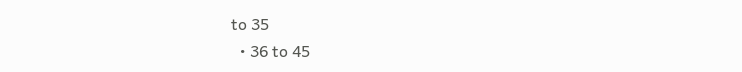to 35
  • 36 to 45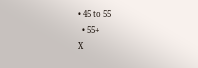• 45 to 55
  • 55+
X